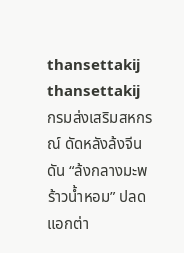thansettakij
thansettakij
กรมส่งเสริมสหกรณ์ ดัดหลังล้งจีน  ดัน “ล้งกลางมะพร้าวน้ำหอม” ปลดแอกต่า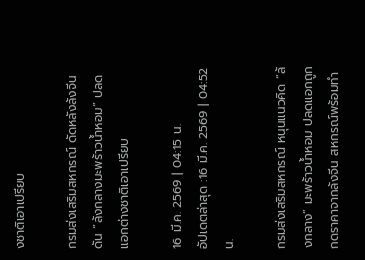งชาติเอาเปรียบ

กรมส่งเสริมสหกรณ์ ดัดหลังล้งจีน ดัน “ล้งกลางมะพร้าวน้ำหอม” ปลดแอกต่างชาติเอาเปรียบ

16 มี.ค. 2569 | 04:15 น.
อัปเดตล่าสุด :16 มี.ค. 2569 | 04:52 น.

กรมส่งเสริมสหกรณ์ หนุนแนวคิด “ล้งกลาง” มะพร้าวน้ำหอม ปลดแอกถูกกดราคาจากล้งจีน สหกรณ์พร้อมทำ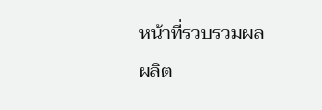หน้าที่รวบรวมผลผลิต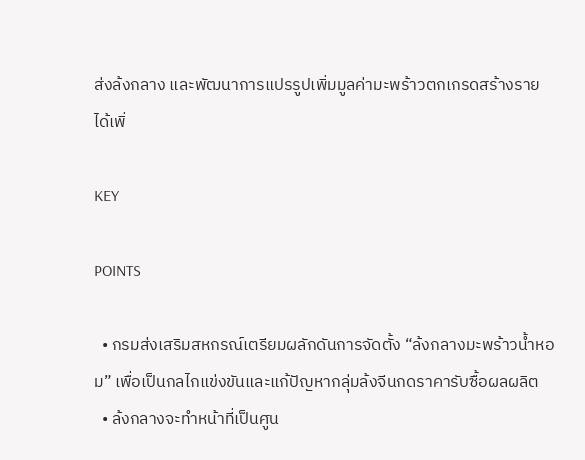ส่งล้งกลาง และพัฒนาการแปรรูปเพิ่มมูลค่ามะพร้าวตกเกรดสร้างรายได้เพิ่

KEY

POINTS

  • กรมส่งเสริมสหกรณ์เตรียมผลักดันการจัดตั้ง “ล้งกลางมะพร้าวน้ำหอม” เพื่อเป็นกลไกแข่งขันและแก้ปัญหากลุ่มล้งจีนกดราคารับซื้อผลผลิต
  • ล้งกลางจะทำหน้าที่เป็นศูน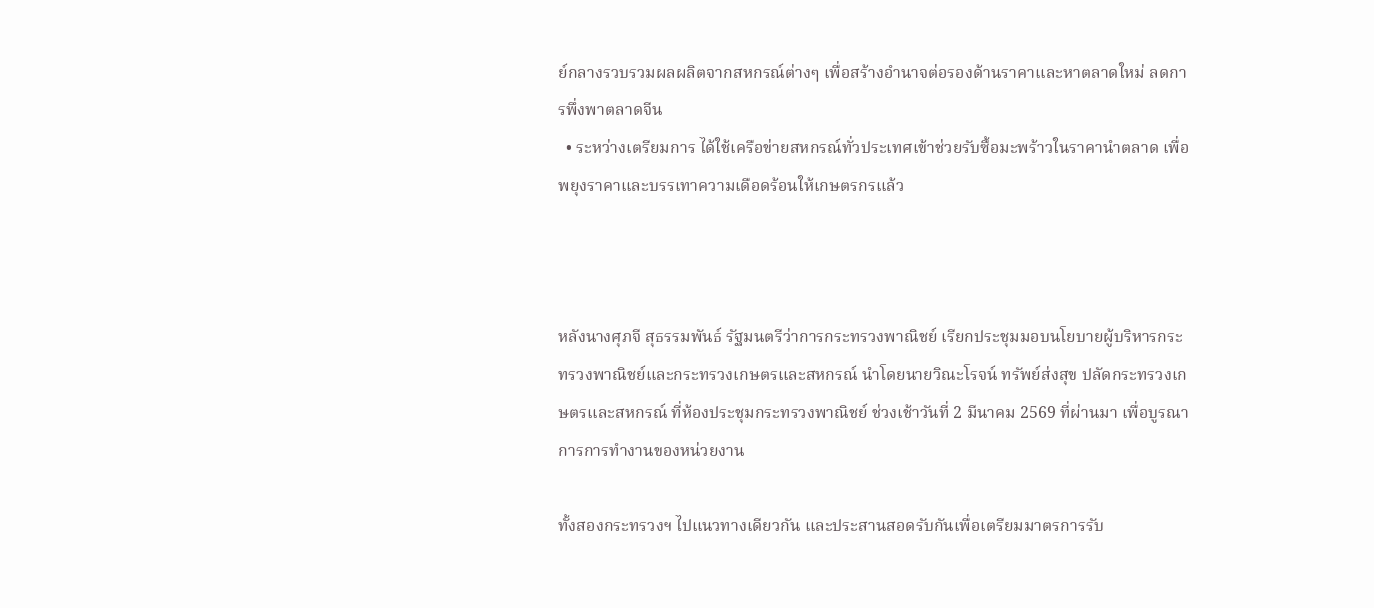ย์กลางรวบรวมผลผลิตจากสหกรณ์ต่างๆ เพื่อสร้างอำนาจต่อรองด้านราคาและหาตลาดใหม่ ลดการพึ่งพาตลาดจีน
  • ระหว่างเตรียมการ ได้ใช้เครือข่ายสหกรณ์ทั่วประเทศเข้าช่วยรับซื้อมะพร้าวในราคานำตลาด เพื่อพยุงราคาและบรรเทาความเดือดร้อนให้เกษตรกรแล้ว



หลังนางศุภจี สุธรรมพันธ์ รัฐมนตรีว่าการกระทรวงพาณิชย์ เรียกประชุมมอบนโยบายผู้บริหารกระทรวงพาณิชย์และกระทรวงเกษตรและสหกรณ์ นำโดยนายวิณะโรจน์ ทรัพย์ส่งสุข ปลัดกระทรวงเกษตรและสหกรณ์ ที่ห้องประชุมกระทรวงพาณิชย์ ช่วงเช้าวันที่ 2 มีนาคม 2569 ที่ผ่านมา เพื่อบูรณาการการทำงานของหน่วยงาน

ทั้งสองกระทรวงฯ ไปแนวทางเดียวกัน และประสานสอดรับกันเพื่อเตรียมมาตรการรับ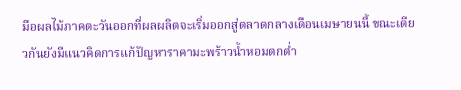มือผลไม้ภาคตะวันออกที่ผลผลิตจะเริ่มออกสู่ตลาดกลางเดือนเมษายนนี้ ขณะเดียวกันยังมีแนวคิดการแก้ปัญหาราคามะพร้าวน้ำหอมตกต่ำ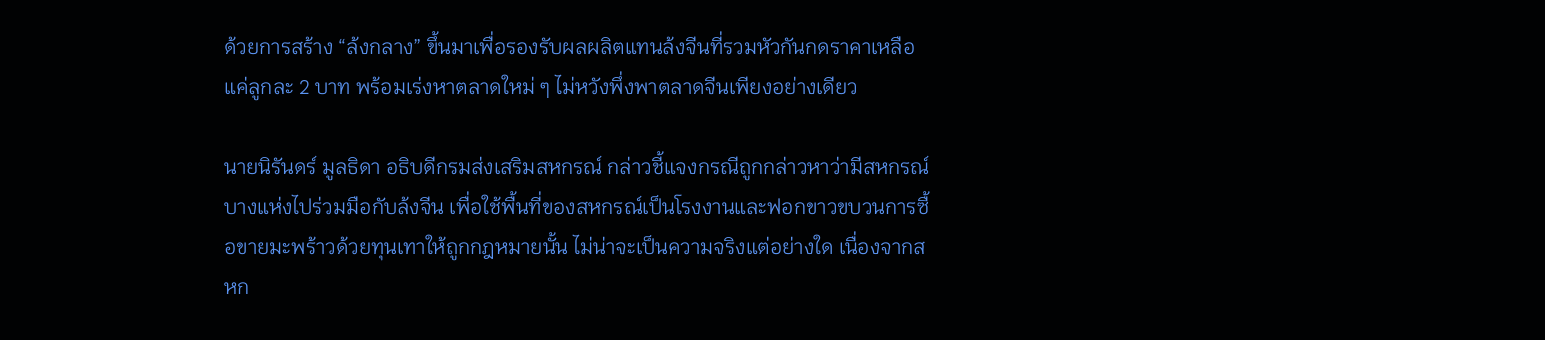ด้วยการสร้าง “ล้งกลาง” ขึ้นมาเพื่อรองรับผลผลิตแทนล้งจีนที่รวมหัวกันกดราคาเหลือแค่ลูกละ 2 บาท พร้อมเร่งหาตลาดใหม่ ๆ ไม่หวังพึ่งพาตลาดจีนเพียงอย่างเดียว

นายนิรันดร์ มูลธิดา อธิบดีกรมส่งเสริมสหกรณ์ กล่าวชี้แจงกรณีถูกกล่าวหาว่ามีสหกรณ์บางแห่งไปร่วมมือกับล้งจีน เพื่อใช้พื้นที่ของสหกรณ์เป็นโรงงานและฟอกขาวขบวนการซื้อขายมะพร้าวด้วยทุนเทาให้ถูกกฎหมายนั้น ไม่น่าจะเป็นความจริงแต่อย่างใด เนื่องจากสหก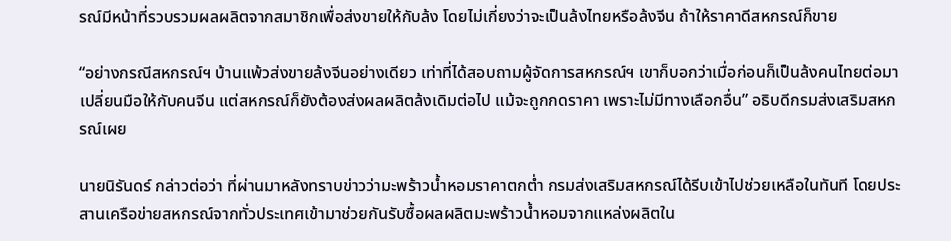รณ์มีหน้าที่รวบรวมผลผลิตจากสมาชิกเพื่อส่งขายให้กับล้ง โดยไม่เกี่ยงว่าจะเป็นล้งไทยหรือล้งจีน ถ้าให้ราคาดีสหกรณ์ก็ขาย

“อย่างกรณีสหกรณ์ฯ บ้านแพ้วส่งขายล้งจีนอย่างเดียว เท่าที่ได้สอบถามผู้จัดการสหกรณ์ฯ เขาก็บอกว่าเมื่อก่อนก็เป็นล้งคนไทยต่อมาเปลี่ยนมือให้กับคนจีน แต่สหกรณ์ก็ยังต้องส่งผลผลิตล้งเดิมต่อไป แม้จะถูกกดราคา เพราะไม่มีทางเลือกอื่น” อธิบดีกรมส่งเสริมสหกรณ์เผย

นายนิรันดร์ กล่าวต่อว่า ที่ผ่านมาหลังทราบข่าวว่ามะพร้าวน้ำหอมราคาตกต่ำ กรมส่งเสริมสหกรณ์ได้รีบเข้าไปช่วยเหลือในทันที โดยประสานเครือข่ายสหกรณ์จากทั่วประเทศเข้ามาช่วยกันรับซื้อผลผลิตมะพร้าวน้ำหอมจากแหล่งผลิตใน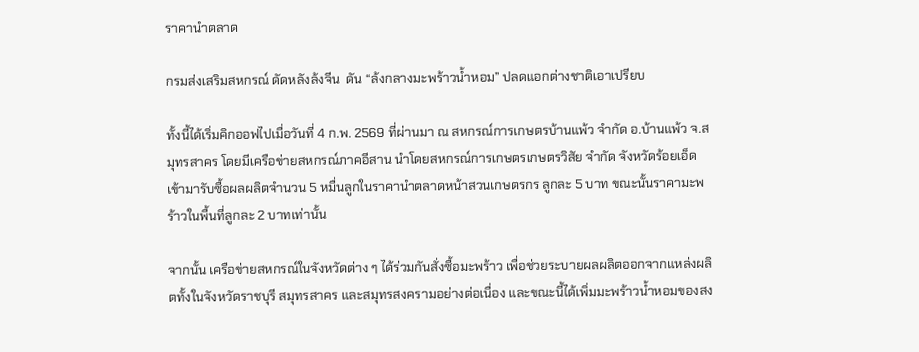ราคานำตลาด

กรมส่งเสริมสหกรณ์ ดัดหลังล้งจีน  ดัน “ล้งกลางมะพร้าวน้ำหอม” ปลดแอกต่างชาติเอาเปรียบ

ทั้งนี้ได้เริ่มคิกออฟไปเมื่อวันที่ 4 ก.พ. 2569 ที่ผ่านมา ณ สหกรณ์การเกษตรบ้านแพ้ว จำกัด อ.บ้านแพ้ว จ.สมุทรสาคร โดยมีเครือข่ายสหกรณ์ภาคอีสาน นำโดยสหกรณ์การเกษตรเกษตรวิสัย จำกัด จังหวัดร้อยเอ็ด เข้ามารับซื้อผลผลิตจำนวน 5 หมื่นลูกในราคานำตลาดหน้าสวนเกษตรกร ลูกละ 5 บาท ขณะนั้นราคามะพร้าวในพื้นที่ลูกละ 2 บาทเท่านั้น

จากนั้น เครือข่ายสหกรณ์ในจังหวัดต่าง ๆ ได้ร่วมกันสั่งซื้อมะพร้าว เพื่อช่วยระบายผลผลิตออกจากแหล่งผลิตทั้งในจังหวัดราชบุรี สมุทรสาคร และสมุทรสงครามอย่างต่อเนื่อง และขณะนี้ได้เพิ่มมะพร้าวน้ำหอมของสง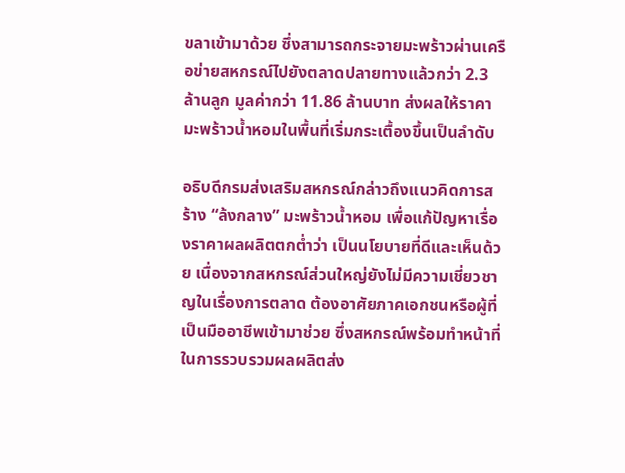ขลาเข้ามาด้วย ซึ่งสามารถกระจายมะพร้าวผ่านเครือข่ายสหกรณ์ไปยังตลาดปลายทางแล้วกว่า 2.3 ล้านลูก มูลค่ากว่า 11.86 ล้านบาท ส่งผลให้ราคามะพร้าวน้ำหอมในพื้นที่เริ่มกระเตื้องขึ้นเป็นลำดับ

อธิบดีกรมส่งเสริมสหกรณ์กล่าวถึงแนวคิดการสร้าง “ล้งกลาง” มะพร้าวน้ำหอม เพื่อแก้ปัญหาเรื่องราคาผลผลิตตกต่ำว่า เป็นนโยบายที่ดีและเห็นด้วย เนื่องจากสหกรณ์ส่วนใหญ่ยังไม่มีความเชี่ยวชาญในเรื่องการตลาด ต้องอาศัยภาคเอกชนหรือผู้ที่เป็นมืออาชีพเข้ามาช่วย ซึ่งสหกรณ์พร้อมทำหน้าที่ในการรวบรวมผลผลิตส่ง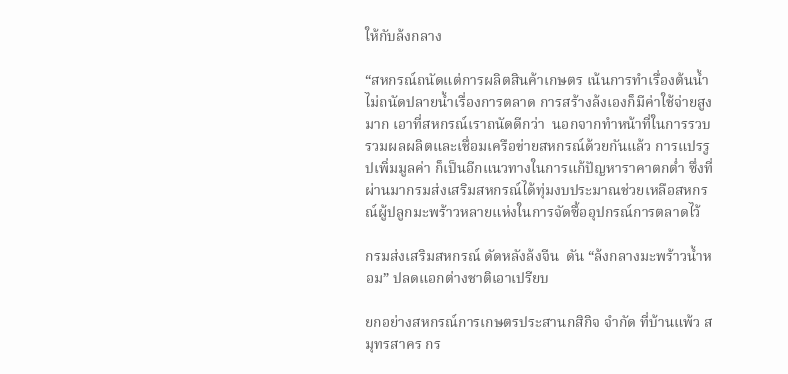ให้กับล้งกลาง

“สหกรณ์ถนัดแต่การผลิตสินค้าเกษตร เน้นการทำเรื่องต้นน้ำ ไม่ถนัดปลายน้ำเรื่องการตลาด การสร้างล้งเองก็มีค่าใช้จ่ายสูงมาก เอาที่สหกรณ์เราถนัดดีกว่า  นอกจากทำหน้าที่ในการรวบรวมผลผลิตและเชื่อมเครือข่ายสหกรณ์ด้วยกันแล้ว การแปรรูปเพิ่มมูลค่า ก็เป็นอีกแนวทางในการแก้ปัญหาราคาตกต่ำ ซึ่งที่ผ่านมากรมส่งเสริมสหกรณ์ได้ทุ่มงบประมาณช่วยเหลือสหกรณ์ผู้ปลูกมะพร้าวหลายแห่งในการจัดซื้ออุปกรณ์การตลาดไว้

กรมส่งเสริมสหกรณ์ ดัดหลังล้งจีน  ดัน “ล้งกลางมะพร้าวน้ำหอม” ปลดแอกต่างชาติเอาเปรียบ

ยกอย่างสหกรณ์การเกษตรประสานกสิกิจ จำกัด ที่บ้านแพ้ว สมุทรสาคร กร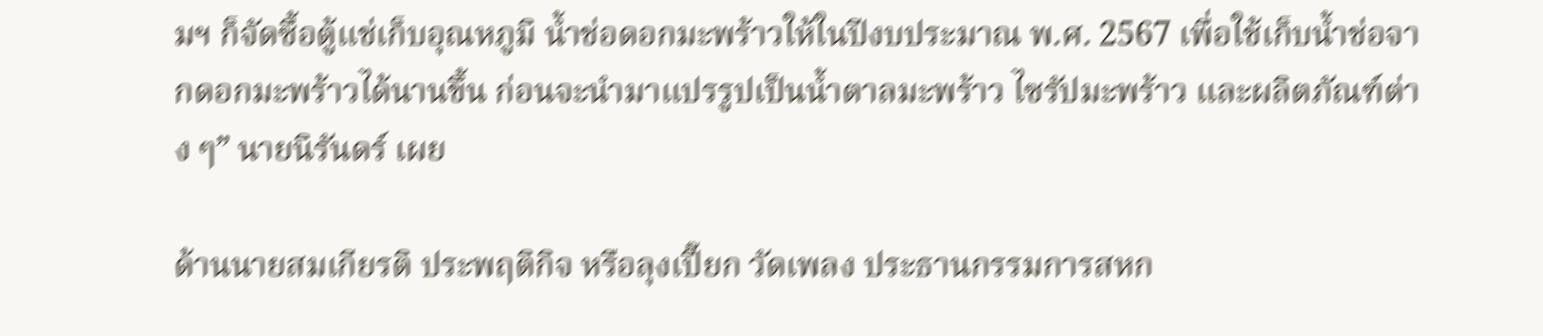มฯ ก็จัดซื้อตู้แช่เก็บอุณหภูมิ น้ำช่อดอกมะพร้าวให้ในปีงบประมาณ พ.ศ. 2567 เพื่อใช้เก็บน้ำช่อจากดอกมะพร้าวได้นานขึ้น ก่อนจะนำมาแปรรูปเป็นน้ำตาลมะพร้าว ไซรัปมะพร้าว และผลิตภัณฑ์ต่าง ๆ” นายนิรันดร์ เผย

ด้านนายสมเกียรติ ประพฤติกิจ หรือลุงเปี๊ยก วัดเพลง ประธานกรรมการสหก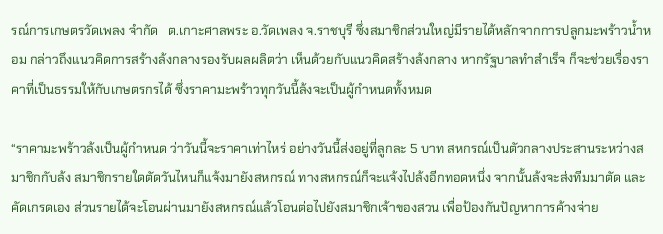รณ์การเกษตรวัดเพลง จำกัด   ต.เกาะศาลพระ อ.วัดเพลง จ.ราชบุรี ซึ่งสมาชิกส่วนใหญ่มีรายได้หลักจากการปลูกมะพร้าวน้ำหอม กล่าวถึงแนวคิดการสร้างล้งกลางรองรับผลผลิตว่า เห็นด้วยกับแนวคิดสร้างล้งกลาง หากรัฐบาลทำสำเร็จ ก็จะช่วยเรื่องราคาที่เป็นธรรมให้กับเกษตรกรได้ ซึ่งราคามะพร้าวทุกวันนี้ล้งจะเป็นผู้กำหนดทั้งหมด

“ราคามะพร้าวล้งเป็นผู้กำหนด ว่าวันนี้จะราคาเท่าไหร่ อย่างวันนี้ส่งอยู่ที่ลูกละ 5 บาท สหกรณ์เป็นตัวกลางประสานระหว่างสมาชิกกับล้ง สมาชิกรายใดตัดวันไหนก็แจ้งมายังสหกรณ์ ทางสหกรณ์ก็จะแจ้งไปล้งอีกทอดหนึ่ง จากนั้นล้งจะส่งทีมมาตัด และคัดเกรดเอง ส่วนรายได้จะโอนผ่านมายังสหกรณ์แล้วโอนต่อไปยังสมาชิกเจ้าของสวน เพื่อป้องกันปัญหาการค้างจ่าย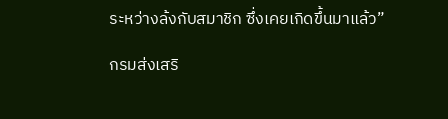ระหว่างล้งกับสมาชิก ซึ่งเคยเกิดขึ้นมาแล้ว”

กรมส่งเสริ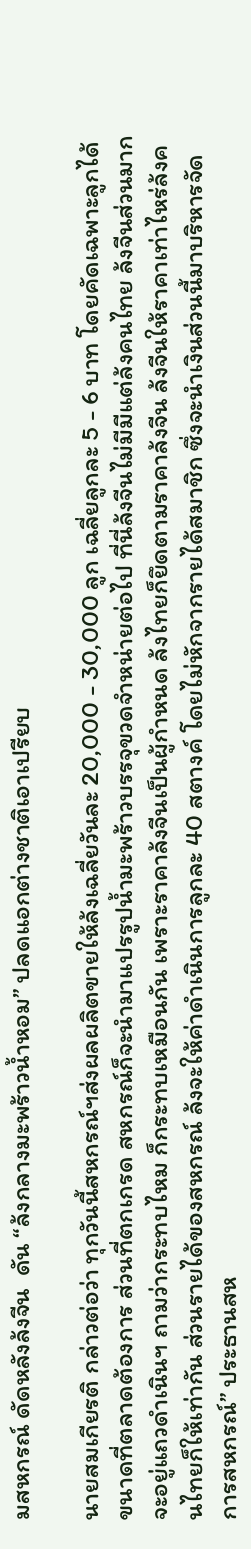มสหกรณ์ ดัดหลังล้งจีน  ดัน “ล้งกลางมะพร้าวน้ำหอม” ปลดแอกต่างชาติเอาเปรียบ

นายสมเกียรติ กล่าวต่อว่า ทุกวันนี้สหกรณ์ฯส่งผลผลิตขายให้ล้งเฉลี่ยวันละ 20,000 - 30,000 ลูก เฉลี่ยลูกละ 5 - 6 บาท โดยคัดเฉพาะลูกได้ขนาดที่ตลาดต้องการ ส่วนที่ตกเกรด สหกรณ์ก็จะนำมาแปรรูปน้ำมะพร้าวบรรจุขวดจำหน่ายต่อไป ที่นี่ล้งจีนไม่มีมีแต่ล้งคนไทย ล้งจีนส่วนมากจะอยู่แถวดำเนินฯ ถามว่ากระทบไหม ก็กระทบเหมือนกัน เพราะราคาล้งจีนเป็นผู้กำหนด ล้งไทยก็ยึดตามราคาล้งจีน ล้งจีนให้ราคาเท่าไหร่ล้งคนไทยก็ให้เท่ากัน ส่วนรายได้ของสหกรณ์ ล้งจะให้ค่าดำเนินการลูกละ 40 สตางค์ โดยไม่หักจากรายได้สมาชิก ซึ่งจะนำเงินส่วนนี้มาบริหารจัดการสหกรณ์” ประธานสห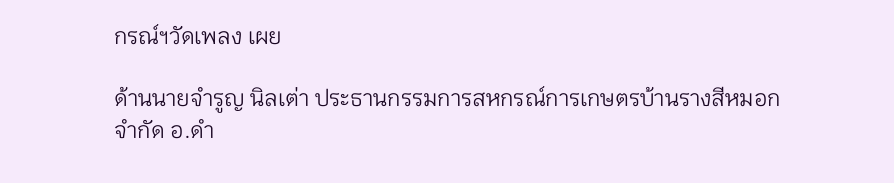กรณ์ฯวัดเพลง เผย

ด้านนายจำรูญ นิลเต่า ประธานกรรมการสหกรณ์การเกษตรบ้านรางสีหมอก จำกัด อ.ดำ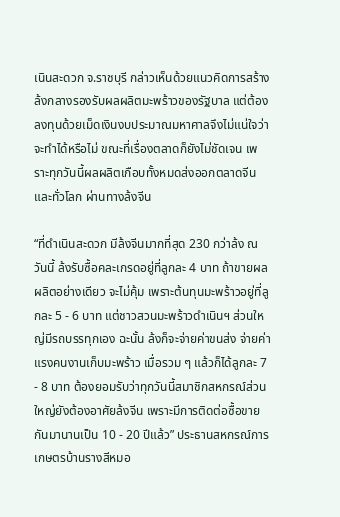เนินสะดวก จ.ราชบุรี กล่าวเห็นด้วยแนวคิดการสร้างล้งกลางรองรับผลผลิตมะพร้าวของรัฐบาล แต่ต้องลงทุนด้วยเม็ดเงินงบประมาณมหาศาลจึงไม่แน่ใจว่าจะทำได้หรือไม่ ขณะที่เรื่องตลาดก็ยังไม่ชัดเจน เพราะทุกวันนี้ผลผลิตเกือบทั้งหมดส่งออกตลาดจีนและทั่วโลก ผ่านทางล้งจีน

“ที่ดำเนินสะดวก มีล้งจีนมากที่สุด 230 กว่าล้ง ณ วันนี้ ล้งรับซื้อคละเกรดอยู่ที่ลูกละ 4 บาท ถ้าขายผลผลิตอย่างเดียว จะไม่คุ้ม เพราะต้นทุนมะพร้าวอยู่ที่ลูกละ 5 - 6 บาท แต่ชาวสวนมะพร้าวดำเนินฯ ส่วนใหญ่มีรถบรรทุกเอง ฉะนั้น ล้งก็จะจ่ายค่าขนส่ง จ่ายค่าแรงคนงานเก็บมะพร้าว เมื่อรวม ๆ แล้วก็ได้ลูกละ 7 - 8 บาท ต้องยอมรับว่าทุกวันนี้สมาชิกสหกรณ์ส่วนใหญ่ยังต้องอาศัยล้งจีน เพราะมีการติดต่อซื้อขายกันมานานเป็น 10 - 20 ปีแล้ว” ประธานสหกรณ์การเกษตรบ้านรางสีหมอ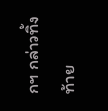กฯ กล่าวทิ้งท้าย